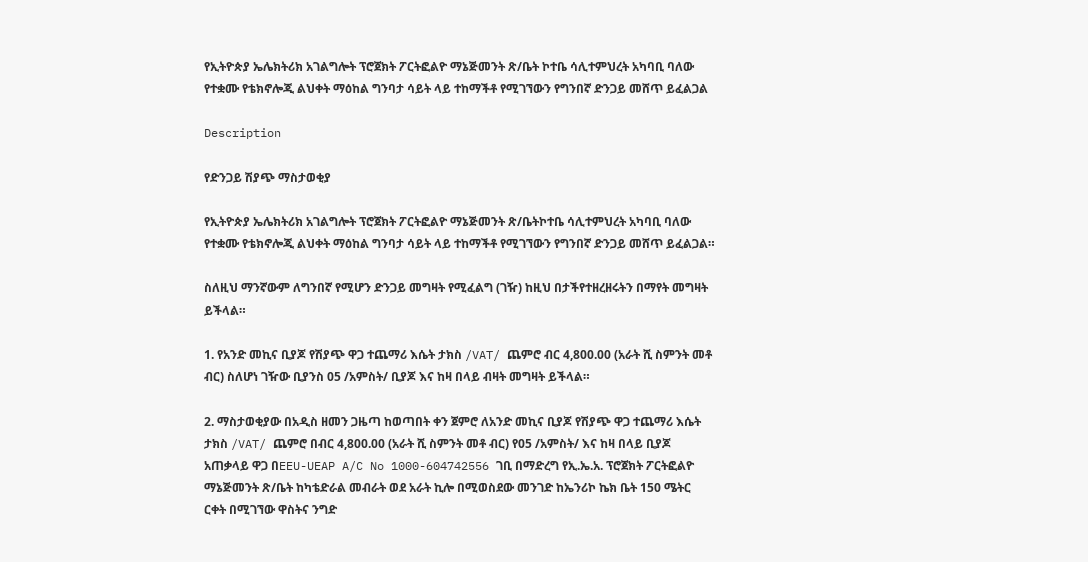የኢትዮጵያ ኤሌክትሪክ አገልግሎት ፕሮጀክት ፖርትፎልዮ ማኔጅመንት ጽ/ቤት ኮተቤ ሳሊተምህረት አካባቢ ባለው የተቋሙ የቴክኖሎጂ ልህቀት ማዕከል ግንባታ ሳይት ላይ ተከማችቶ የሚገኘውን የግንበኛ ድንጋይ መሸጥ ይፈልጋል

Description

የድንጋይ ሽያጭ ማስታወቂያ

የኢትዮጵያ ኤሌክትሪክ አገልግሎት ፕሮጀክት ፖርትፎልዮ ማኔጅመንት ጽ/ቤትኮተቤ ሳሊተምህረት አካባቢ ባለው የተቋሙ የቴክኖሎጂ ልህቀት ማዕከል ግንባታ ሳይት ላይ ተከማችቶ የሚገኘውን የግንበኛ ድንጋይ መሸጥ ይፈልጋል።

ስለዚህ ማንኛውም ለግንበኛ የሚሆን ድንጋይ መግዛት የሚፈልግ (ገዥ) ከዚህ በታችየተዘረዘሩትን በማየት መግዛት ይችላል።

1. የአንድ መኪና ቢያጆ የሽያጭ ዋጋ ተጨማሪ እሴት ታክስ /VAT/ ጨምሮ ብር 4,800.00 (አራት ሺ ስምንት መቶ ብር) ስለሆነ ገዥው ቢያንስ 05 /አምስት/ ቢያጆ እና ከዛ በላይ ብዛት መግዛት ይችላል።

2. ማስታወቂያው በአዲስ ዘመን ጋዜጣ ከወጣበት ቀን ጀምሮ ለአንድ መኪና ቢያጆ የሽያጭ ዋጋ ተጨማሪ እሴት ታክስ /VAT/ ጨምሮ በብር 4,800.00 (አራት ሺ ስምንት መቶ ብር) የ05 /አምስት/ እና ከዛ በላይ ቢያጆ አጠቃላይ ዋጋ በEEU-UEAP A/C No 1000-604742556 ገቢ በማድረግ የኢ.ኤ.አ. ፕሮጀክት ፖርትፎልዮ ማኔጅመንት ጽ/ቤት ከካቴድራል መብራት ወደ አራት ኪሎ በሚወስደው መንገድ ከኤንሪኮ ኬክ ቤት 150 ሜትር ርቀት በሚገኘው ዋስትና ንግድ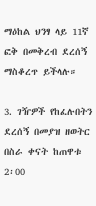ማዕከል ህንፃ ላይ 11ኛ ፎቅ በመቅረብ ደረሰኝ ማስቆረጥ ይችላሉ።

3. ገዥዎች የከፈሉበትን ደረሰኝ በመያዝ ዘወትር በስራ ቀናት ከጠዋቱ 2፡00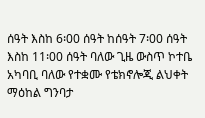ሰዓት እስከ 6፡00 ሰዓት ከሰዓት 7፡00 ሰዓት እስከ 11፡00 ሰዓት ባለው ጊዜ ውስጥ ኮተቤ አካባቢ ባለው የተቋሙ የቴክኖሎጂ ልህቀት ማዕከል ግንባታ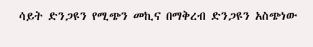ሳይት ድንጋዩን የሚጭን መኪና በማቅረብ ድንጋዩን አስጭነው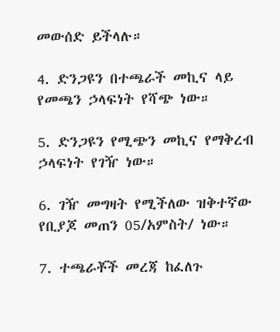መውሰድ ይችላሉ።

4. ድንጋዩን በተጫራች መኪና ላይ የመጫን ኃላፍነት የሻጭ ነው።

5. ድንጋዩን የሚጭን መኪና የማቅረብ ኃላፍነት የገዥ ነው።

6. ገዥ መግዛት የሚችለው ዝቅተኛው የቢያጆ መጠን 05/አምስት/ ነው።

7. ተጫራቾች መረጃ ከፈለጉ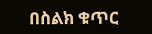በስልክ ቁጥር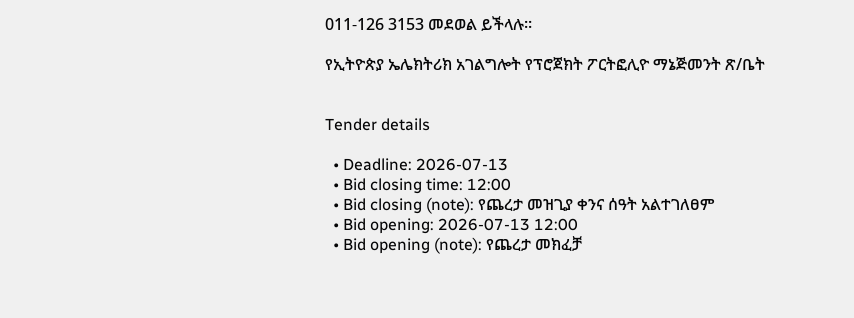011-126 3153 መደወል ይችላሉ።

የኢትዮጵያ ኤሌክትሪክ አገልግሎት የፕሮጀክት ፖርትፎሊዮ ማኔጅመንት ጽ/ቤት


Tender details

  • Deadline: 2026-07-13
  • Bid closing time: 12:00
  • Bid closing (note): የጨረታ መዝጊያ ቀንና ሰዓት አልተገለፀም
  • Bid opening: 2026-07-13 12:00
  • Bid opening (note): የጨረታ መክፈቻ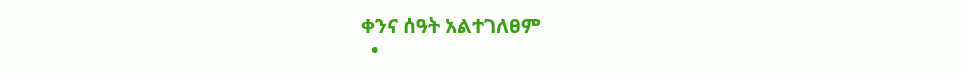ቀንና ሰዓት አልተገለፀም
  •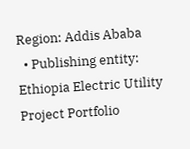Region: Addis Ababa
  • Publishing entity: Ethiopia Electric Utility Project Portfolio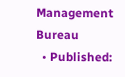Management Bureau
  • Published: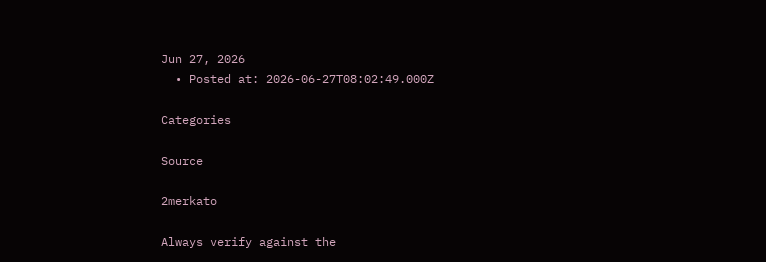Jun 27, 2026
  • Posted at: 2026-06-27T08:02:49.000Z

Categories

Source

2merkato

Always verify against the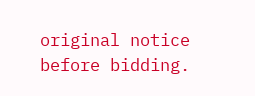original notice before bidding.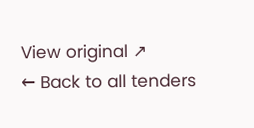View original ↗
← Back to all tenders